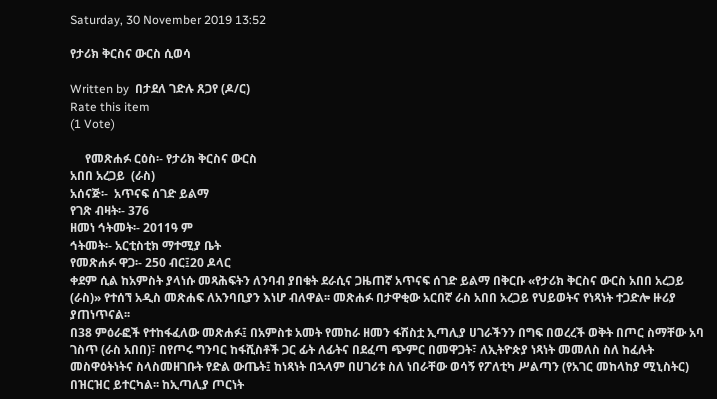Saturday, 30 November 2019 13:52

የታሪክ ቅርስና ውርስ ሲወሳ

Written by  በታደለ ገድሉ ጸጋየ (ዶ/ር)
Rate this item
(1 Vote)

     የመጽሐፉ ርዕስ፡- የታሪክ ቅርስና ውርስ
አበበ አረጋይ  (ራስ)
አሰናጅ፡-  አጥናፍ ሰገድ ይልማ
የገጽ ብዛት፡- 376
ዘመነ ኅትመት፡- 2011ዓ ም
ኅትመት፡- አርቲስቲክ ማተሚያ ቤት
የመጽሐፉ ዋጋ፡- 250 ብር፤20 ዶላር
ቀደም ሲል ከአምስት ያላነሱ መጻሕፍትን ለንባብ ያበቁት ደራሲና ጋዜጠኛ አጥናፍ ሰገድ ይልማ በቅርቡ «የታሪክ ቅርስና ውርስ አበበ አረጋይ (ራስ)» የተሰኘ አዲስ መጽሐፍ ለአንባቢያን እነሆ ብለዋል፡፡ መጽሐፉ በታዋቂው አርበኛ ራስ አበበ አረጋይ የህይወትና የነጻነት ተጋድሎ ዙሪያ ያጠነጥናል፡፡
በ38 ምዕራፎች የተከፋፈለው መጽሐፉ፤ በአምስቱ አመት የመከራ ዘመን ፋሽስቷ ኢጣሊያ ሀገራችንን በግፍ በወረረች ወቅት በጦር ስማቸው አባ ገስጥ (ራስ አበበ)፣ በየጦሩ ግንባር ከፋሺስቶች ጋር ፊት ለፊትና በደፈጣ ጭምር በመዋጋት፣ ለኢትዮጵያ ነጻነት መመለስ ስለ ከፈሉት መስዋዕትነትና ስላስመዘገቡት የድል ውጤት፤ ከነጻነት በኋላም በሀገሪቱ ስለ ነበራቸው ወሳኝ የፖለቲካ ሥልጣን (የአገር መከላከያ ሚኒስትር) በዝርዝር ይተርካል፡፡ ከኢጣሊያ ጦርነት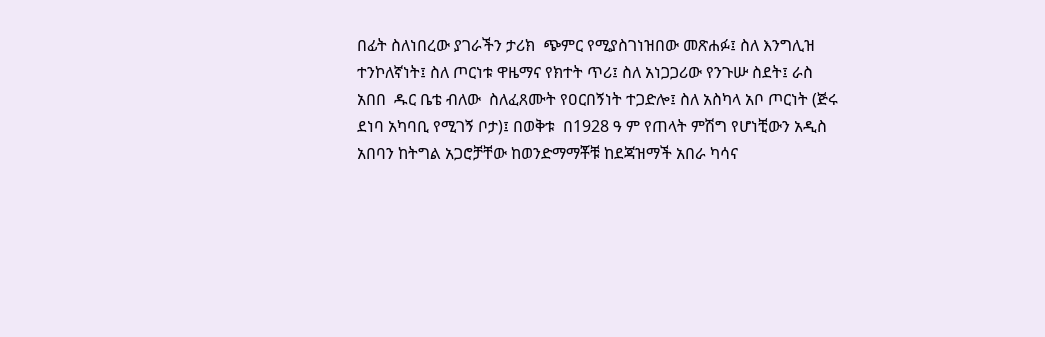በፊት ስለነበረው ያገራችን ታሪክ  ጭምር የሚያስገነዝበው መጽሐፉ፤ ስለ እንግሊዝ ተንኮለኛነት፤ ስለ ጦርነቱ ዋዜማና የክተት ጥሪ፤ ስለ አነጋጋሪው የንጉሡ ስደት፤ ራስ አበበ  ዱር ቤቴ ብለው  ስለፈጸሙት የዐርበኝነት ተጋድሎ፤ ስለ አስካላ አቦ ጦርነት (ጅሩ ደነባ አካባቢ የሚገኝ ቦታ)፤ በወቅቱ  በ1928 ዓ ም የጠላት ምሽግ የሆነቺውን አዲስ አበባን ከትግል አጋሮቻቸው ከወንድማማቾቹ ከደጃዝማች አበራ ካሳና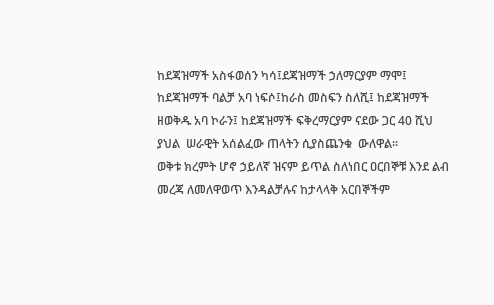ከደጃዝማች አስፋወሰን ካሳ፤ደጃዝማች ኃለማርያም ማሞ፤ ከደጃዝማች ባልቻ አባ ነፍሶ፤ከራስ መስፍን ስለሺ፤ ከደጃዝማች ዘወቅዱ አባ ኮራን፤ ከደጃዝማች ፍቅረማርያም ናደው ጋር 40 ሺህ ያህል  ሠራዊት አሰልፈው ጠላትን ሲያስጨንቁ  ውለዋል፡፡
ወቅቱ ክረምት ሆኖ ኃይለኛ ዝናም ይጥል ስለነበር ዐርበኞቹ እንደ ልብ መረጃ ለመለዋወጥ እንዳልቻሉና ከታላላቅ አርበኞችም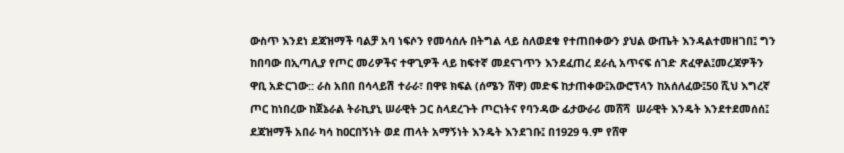ውስጥ እንደነ ደጃዝማች ባልቻ አባ ነፍሶን የመሳሰሉ በትግል ላይ ስለወደቁ የተጠበቀውን ያህል ውጤት እንዳልተመዘገበ፤ ግን ከበባው በኢጣሊያ የጦር መሪዎችና ተዋጊዎች ላይ ከፍተኛ መደናገጥን እንደፈጠረ ደራሲ አጥናፍ ሰገድ ጽፈዋል፤መረጃዎችን ዋቢ አድርገው:: ራስ አበበ በሳላይሽ ተራራ፣ በዋዩ ክፍል (ሰሜን ሸዋ) መድፍ ከታጠቀው፤አውሮፕላን ከአሰለፈው፤50 ሺህ እግረኛ ጦር ከነበረው ከጀኔራል ትራኪያኒ ሠራዊት ጋር ስላደረጉት ጦርነትና የባንዳው ፊታውራሪ መሸሻ  ሠራዊት እንዴት እንደተደመሰሰ፤ ደጃዝማች አበራ ካሳ ከዐርበኝነት ወደ ጠላት አማኝነት እንዴት እንደገቡ፤ በ1929 ዓ.ም የሸዋ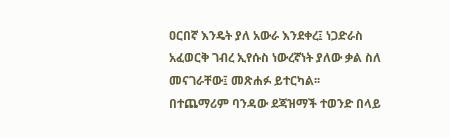ዐርበኛ እንዴት ያለ አውራ እንደቀረ፤ ነጋድራስ አፈወርቅ ገብረ ኢየሱስ ነውረኛነት ያለው ቃል ስለ መናገራቸው፤ መጽሐፉ ይተርካል፡፡
በተጨማሪም ባንዳው ደጃዝማች ተወንድ በላይ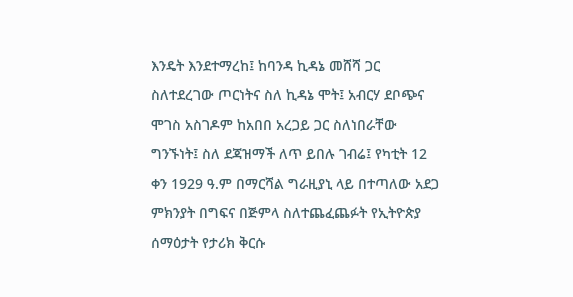እንዴት እንደተማረከ፤ ከባንዳ ኪዳኔ መሸሻ ጋር ስለተደረገው ጦርነትና ስለ ኪዳኔ ሞት፤ አብርሃ ደቦጭና ሞገስ አስገዶም ከአበበ አረጋይ ጋር ስለነበራቸው ግንኙነት፤ ስለ ደጃዝማች ለጥ ይበሉ ገብሬ፤ የካቲት 12 ቀን 1929 ዓ.ም በማርሻል ግራዚያኒ ላይ በተጣለው አደጋ ምክንያት በግፍና በጅምላ ስለተጨፈጨፉት የኢትዮጵያ ሰማዕታት የታሪክ ቅርሱ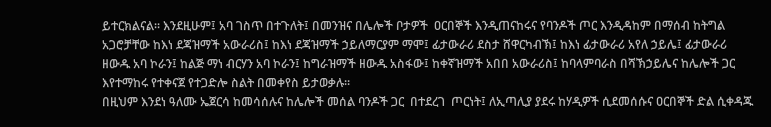ይተርክልናል፡፡ እንደዚሁም፤ አባ ገስጥ በተጉለት፤ በመንዝና በሌሎች ቦታዎች  ዐርበኞች እንዲጠናከሩና የባንዶች ጦር እንዲዳከም በማሰብ ከትግል አጋሮቻቸው ከእነ ደጃዝማች አውራሪስ፤ ከእነ ደጃዝማች ኃይለማርያም ማሞ፤ ፊታውራሪ ደስታ ሸዋርካብኽ፤ ከእነ ፊታውራሪ አየለ ኃይሌ፤ ፊታውራሪ ዘውዱ አባ ኮራን፤ ከልጅ ማነ ብርሃን አባ ኮራን፤ ከግራዝማች ዘውዱ አስፋው፤ ከቀኛዝማች አበበ አውራሪስ፤ ከባላምባራስ በሻኽኃይሌና ከሌሎች ጋር እየተማከሩ የተቀናጀ የተጋድሎ ስልት በመቀየስ ይታወቃሉ፡፡
በዚህም እንደነ ዓለሙ ኤጀርሳ ከመሳሰሉና ከሌሎች መሰል ባንዶች ጋር  በተደረገ  ጦርነት፤ ለኢጣሊያ ያደሩ ከሃዲዎች ሲደመሰሱና ዐርበኞች ድል ሲቀዳጁ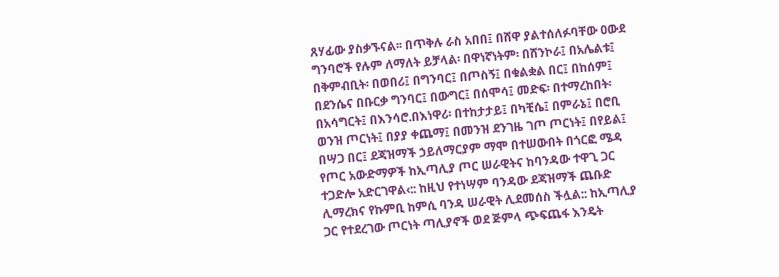ጸሃፊው ያስቃኙናል፡፡ በጥቅሉ ራስ አበበ፤ በሸዋ ያልተሰለፉባቸው ዐውደ ግንባሮች የሉም ለማለት ይቻላል፡ በዋነኛነትም፡ በሸንኮራ፤ በአሌልቱ፤ በቅምብቢት፡ በወበሪ፤ በግንባር፤ በጦስኝ፤ በቁልቋል በር፤ በከሰም፤ በደንሴና በቡርቃ ግንባር፤ በውግር፤ በሰሞሳ፤ መድፍ፡ በተማረከበት፡ በአሳግርት፤ በእንሳሮ.በእነዋሪ፡ በተከታታይ፤ በካቺሴ፤ በምራኔ፤ በሮቢ ወንዝ ጦርነት፤ በያያ ቀጨማ፤ በመንዝ ደንገዜ ገጦ ጦርነት፤ በየይል፤ በሣጋ በር፤ ደጃዝማች ኃይለማርያም ማሞ በተሠውበት በጎርፎ ሜዳ የጦር አውድማዎች ከኢጣሊያ ጦር ሠራዊትና ከባንዳው ተዋጊ ጋር ተጋድሎ አድርገዋል‹:: ከዚህ የተነሣም ባንዳው ደጃዝማች ጨቡድ ሊማረክና የኩምቢ ከምሲ ባንዳ ሠራዊት ሊደመሰስ ችሏል:: ከኢጣሊያ ጋር የተደረገው ጦርነት ጣሊያኖች ወደ ጅምላ ጭፍጨፋ እንዴት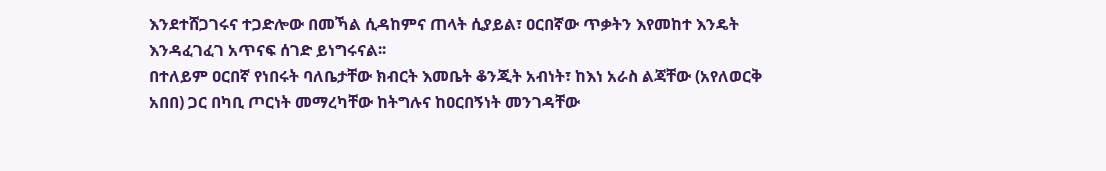እንደተሸጋገሩና ተጋድሎው በመኻል ሲዳከምና ጠላት ሲያይል፣ ዐርበኛው ጥቃትን እየመከተ እንዴት እንዳፈገፈገ አጥናፍ ሰገድ ይነግሩናል፡፡
በተለይም ዐርበኛ የነበሩት ባለቤታቸው ክብርት እመቤት ቆንጂት አብነት፣ ከእነ አራስ ልጃቸው (አየለወርቅ አበበ) ጋር በካቢ ጦርነት መማረካቸው ከትግሉና ከዐርበኝነት መንገዳቸው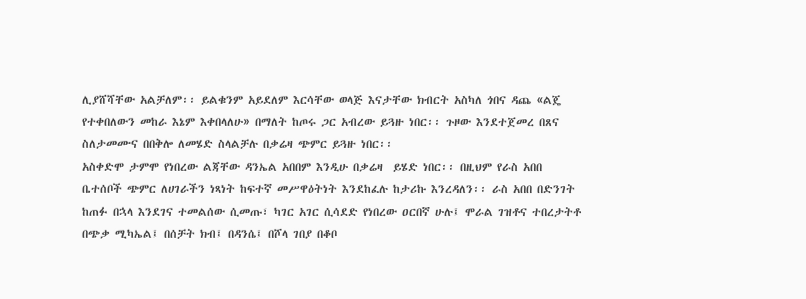ሊያሸሻቸው አልቻለም፡፡ ይልቁንም አይደለም እርሳቸው ወላጅ እናታቸው ክብርት አስካለ ጎበና ዳጨ «ልጄ የተቀበለውን መከራ እኔም እቀበላለሁ» በማለት ከጦሩ ጋር አብረው ይጓዙ ነበር፡፡ ጉዞው እንደተጀመረ በጸና ስለታመሙና በበቅሎ ለመሄድ ስላልቻሉ በቃሬዛ ጭምር ይጓዙ ነበር፡፡
አስቀድሞ ታምሞ የነበረው ልጃቸው ዳንኤል አበበም እንዲሁ በቃሬዛ  ይሄድ ነበር፡፡ በዚህም የራስ አበበ ቤተሰቦች ጭምር ለሀገራችን ነጻነት ከፍተኛ መሥዋዕትነት እንደከፈሉ ከታሪኩ እንረዳለን፡፡ ራስ አበበ በድንገት ከጠፉ በኋላ እንደገና ተመልሰው ሲመጡ፣ ካገር አገር ሲሳደድ የነበረው ዐርበኛ ሁሉ፤ ሞራል ገዝቶና ተበረታትቶ በጭቃ ሚካኤል፤ በሰቻት ክብ፤ በዳንሴ፤ በሾላ ገበያ በቆቦ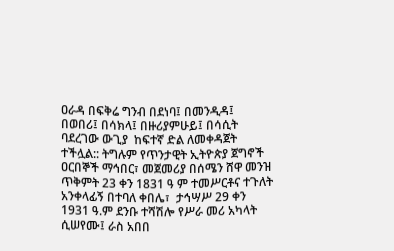ዐራዳ በፍቅሬ ግንብ በደነባ፤ በመንዲዳ፤ በወበሪ፤ በሳክላ፤ በዙሪያምሁይ፤ በሳሲት ባደረገው ውጊያ  ከፍተኛ ድል ለመቀዳጀት ተችሏል:: ትግሉም የጥንታዊት ኢትዮጵያ ጀግኖች ዐርበኞች ማኅበር፣ መጀመሪያ በሰሜን ሸዋ መንዝ ጥቅምት 23 ቀን 1831 ዓ ም ተመሥርቶና ተጉለት አንቀላፊኝ በተባለ ቀበሌ፣  ታኅሣሥ 29 ቀን 1931 ዓ.ም ደንቡ ተሻሽሎ የሥራ መሪ አካላት ሲሠየሙ፤ ራስ አበበ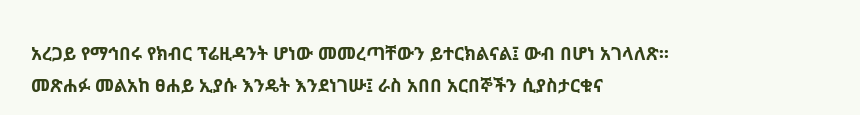አረጋይ የማኅበሩ የክብር ፕሬዚዳንት ሆነው መመረጣቸውን ይተርክልናል፤ ውብ በሆነ አገላለጽ፡፡
መጽሐፉ መልአከ ፀሐይ ኢያሱ እንዴት እንደነገሡ፤ ራስ አበበ አርበኞችን ሲያስታርቁና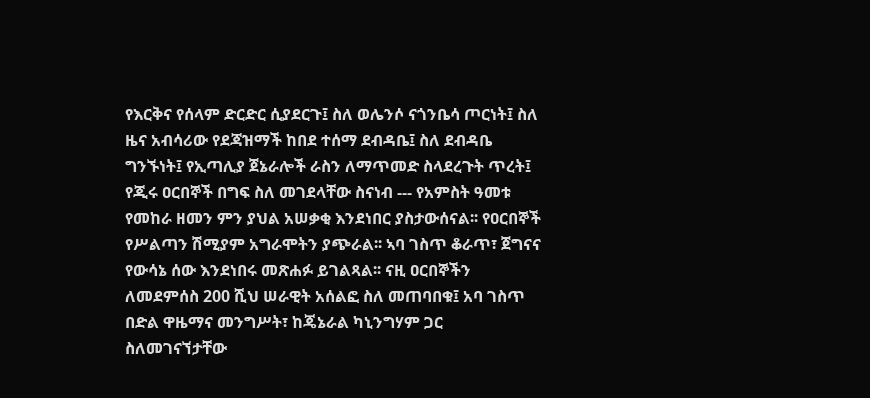የእርቅና የሰላም ድርድር ሲያደርጉ፤ ስለ ወሌንሶ ናጎንቤሳ ጦርነት፤ ስለ ዜና አብሳሪው የደጃዝማች ከበደ ተሰማ ደብዳቤ፤ ስለ ደብዳቤ ግንኙነት፤ የኢጣሊያ ጀኔራሎች ራስን ለማጥመድ ስላደረጉት ጥረት፤ የጂሩ ዐርበኞች በግፍ ስለ መገደላቸው ስናነብ --- የአምስት ዓመቱ የመከራ ዘመን ምን ያህል አሠቃቂ እንደነበር ያስታውሰናል፡፡ የዐርበኞች የሥልጣን ሽሚያም አግራሞትን ያጭራል፡፡ ኣባ ገስጥ ቆራጥ፣ ጀግናና የውሳኔ ሰው እንደነበሩ መጽሐፉ ይገልጻል፡፡ ናዚ ዐርበኞችን ለመደምሰስ 200 ሺህ ሠራዊት አሰልፎ ስለ መጠባበቁ፤ አባ ገስጥ በድል ዋዜማና መንግሥት፣ ከጄኔራል ካኒንግሃም ጋር ስለመገናኘታቸው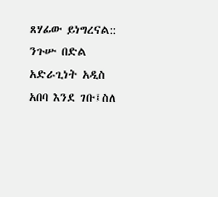ጸሃፊው ይነግረናል:: ንጉሡ በድል አድራጊነት አዲስ አበባ እንደ ገቡ፤ስለ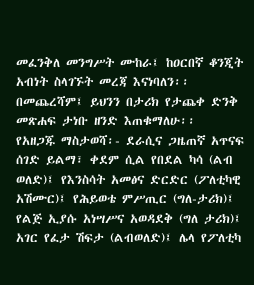መፈንቅለ መንግሥት ሙከራ፤ ከዐርበኛ ቆንጂት አብነት ስላገኙት መረጃ እናነባለን፡፡ በመጨረሻም፤ ይህንን በታሪክ የታጨቀ ድንቅ መጽሐፍ ታነቡ ዘንድ እጠቁማለሁ፡፡
የአዘጋጁ ማስታወሻ፡- ደራሲና ጋዜጠኛ አጥናፍ ሰገድ ይልማ፣ ቀደም ሲል የበደል ካሳ (ልብ ወለድ)፤ የእንስሳት አመፅና ድርድር (ፖለቲካዊ አሽሙር)፤ የሕይወቴ ምሥጢር (ግለ-ታሪክ)፤ የልጅ ኢያሱ አነሣሥና አወዳደቅ (ግለ ታሪክ)፤ አገር የፈታ ሽፍታ (ልብወለድ)፤ ሌላ የፖለቲካ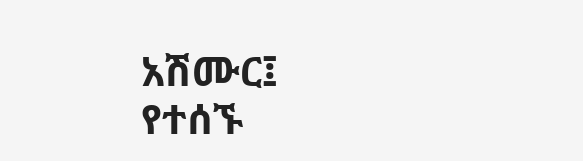አሽሙር፤ የተሰኙ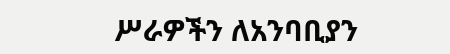ሥራዎችን ለአንባቢያን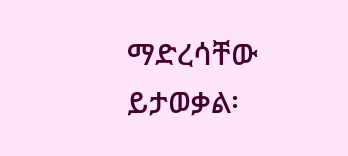ማድረሳቸው ይታወቃል፡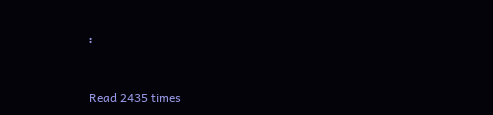፡



Read 2435 times